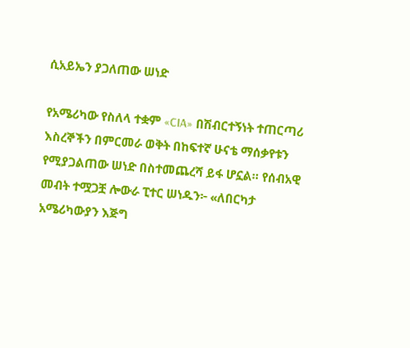ሲአይኤን ያጋለጠው ሠነድ

የአሜሪካው የስለላ ተቋም «CIA» በሽብርተኝነት ተጠርጣሪ እስረኞችን በምርመራ ወቅት በከፍተኛ ሁናቴ ማሰቃየቱን የሚያጋልጠው ሠነድ በስተመጨረሻ ይፋ ሆኗል። የሰብአዊ መብት ተሟጋቿ ሎውራ ፒተር ሠነዱን፦ «ለበርካታ አሜሪካውያን እጅግ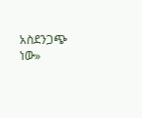አስደንጋጭ ነው»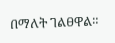በማለት ገልፀዋል።